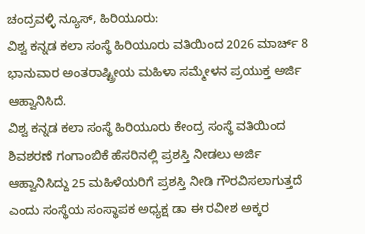ಚಂದ್ರವಳ್ಳಿ ನ್ಯೂಸ್, ಹಿರಿಯೂರು:
ವಿಶ್ವ ಕನ್ನಡ ಕಲಾ ಸಂಸ್ಥೆ ಹಿರಿಯೂರು ವತಿಯಿಂದ 2026 ಮಾರ್ಚ್ 8 ಭಾನುವಾರ ಅಂತರಾಷ್ಟ್ರೀಯ ಮಹಿಳಾ ಸಮ್ಮೇಳನ ಪ್ರಯುಕ್ತ ಅರ್ಜಿ ಆಹ್ವಾನಿಸಿದೆ.
ವಿಶ್ವ ಕನ್ನಡ ಕಲಾ ಸಂಸ್ಥೆ ಹಿರಿಯೂರು ಕೇಂದ್ರ ಸಂಸ್ಥೆ ವತಿಯಿಂದ ಶಿವಶರಣೆ ಗಂಗಾಂಬಿಕೆ ಹೆಸರಿನಲ್ಲಿ ಪ್ರಶಸ್ತಿ ನೀಡಲು ಅರ್ಜಿ ಆಹ್ವಾನಿಸಿದ್ದು 25 ಮಹಿಳೆಯರಿಗೆ ಪ್ರಶಸ್ತಿ ನೀಡಿ ಗೌರವಿಸಲಾಗುತ್ತದೆ ಎಂದು ಸಂಸ್ಥೆಯ ಸಂಸ್ಥಾಪಕ ಅಧ್ಯಕ್ಷ ಡಾ ಈ ರವೀಶ ಅಕ್ಕರ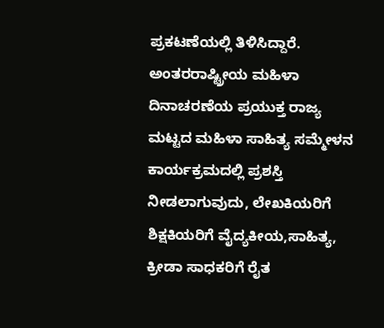ಪ್ರಕಟಣೆಯಲ್ಲಿ ತಿಳಿಸಿದ್ದಾರೆ.
ಅಂತರರಾಷ್ಟ್ರೀಯ ಮಹಿಳಾ ದಿನಾಚರಣೆಯ ಪ್ರಯುಕ್ತ ರಾಜ್ಯ ಮಟ್ಟದ ಮಹಿಳಾ ಸಾಹಿತ್ಯ ಸಮ್ಮೇಳನ ಕಾರ್ಯಕ್ರಮದಲ್ಲಿ ಪ್ರಶಸ್ತಿ ನೀಡಲಾಗುವುದು, ಲೇಖಕಿಯರಿಗೆ ಶಿಕ್ಷಕಿಯರಿಗೆ ವೈದ್ಯಕೀಯ,ಸಾಹಿತ್ಯ, ಕ್ರೀಡಾ ಸಾಧಕರಿಗೆ ರೈತ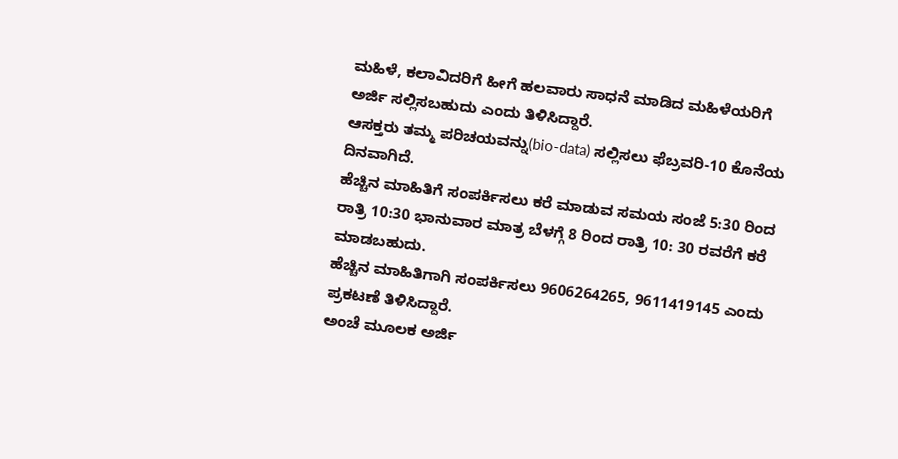ಮಹಿಳೆ, ಕಲಾವಿದರಿಗೆ ಹೀಗೆ ಹಲವಾರು ಸಾಧನೆ ಮಾಡಿದ ಮಹಿಳೆಯರಿಗೆ ಅರ್ಜಿ ಸಲ್ಲಿಸಬಹುದು ಎಂದು ತಿಳಿಸಿದ್ದಾರೆ.
ಆಸಕ್ತರು ತಮ್ಮ ಪರಿಚಯವನ್ನು(bio-data) ಸಲ್ಲಿಸಲು ಫೆಬ್ರವರಿ-10 ಕೊನೆಯ ದಿನವಾಗಿದೆ.
ಹೆಚ್ಚಿನ ಮಾಹಿತಿಗೆ ಸಂಪರ್ಕಿಸಲು ಕರೆ ಮಾಡುವ ಸಮಯ ಸಂಜೆ 5:30 ರಿಂದ ರಾತ್ರಿ 10:30 ಭಾನುವಾರ ಮಾತ್ರ ಬೆಳಗ್ಗೆ 8 ರಿಂದ ರಾತ್ರಿ 10: 30 ರವರೆಗೆ ಕರೆ ಮಾಡಬಹುದು.
ಹೆಚ್ಚಿನ ಮಾಹಿತಿಗಾಗಿ ಸಂಪರ್ಕಿಸಲು 9606264265, 9611419145 ಎಂದು ಪ್ರಕಟಣೆ ತಿಳಿಸಿದ್ದಾರೆ.
ಅಂಚೆ ಮೂಲಕ ಅರ್ಜಿ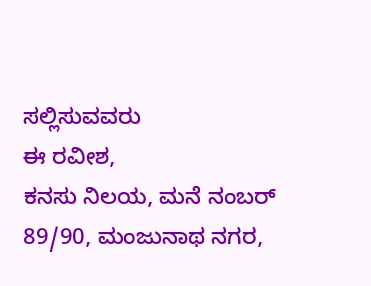ಸಲ್ಲಿಸುವವರು
ಈ ರವೀಶ,
ಕನಸು ನಿಲಯ, ಮನೆ ನಂಬರ್ 89/90, ಮಂಜುನಾಥ ನಗರ,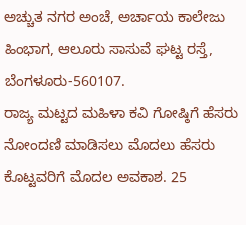ಅಚ್ಚುತ ನಗರ ಅಂಚೆ, ಅರ್ಚಾಯ ಕಾಲೇಜು ಹಿಂಭಾಗ, ಆಲೂರು ಸಾಸುವೆ ಘಟ್ಟ ರಸ್ತೆ, ಬೆಂಗಳೂರು-560107.
ರಾಜ್ಯ ಮಟ್ಟದ ಮಹಿಳಾ ಕವಿ ಗೋಷ್ಠಿಗೆ ಹೆಸರು ನೋಂದಣಿ ಮಾಡಿಸಲು ಮೊದಲು ಹೆಸರು ಕೊಟ್ಟವರಿಗೆ ಮೊದಲ ಅವಕಾಶ. 25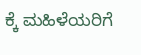ಕ್ಕೆ ಮಹಿಳೆಯರಿಗೆ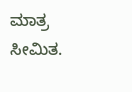ಮಾತ್ರ ಸೀಮಿತ.